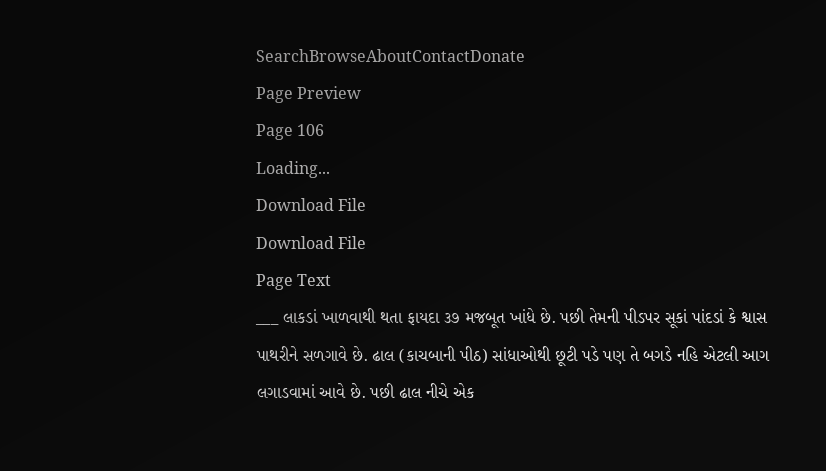SearchBrowseAboutContactDonate
Page Preview
Page 106
Loading...
Download File
Download File
Page Text
___ લાકડાં ખાળવાથી થતા ફાયદા ૩૭ મજબૂત ખાંધે છે. પછી તેમની પીડપર સૂકાં પાંદડાં કે શ્વાસ પાથરીને સળગાવે છે. ઢાલ (કાચબાની પીઠ) સાંધાઓથી છૂટી પડે પણ તે બગડે નહિ એટલી આગ લગાડવામાં આવે છે. પછી ઢાલ નીચે એક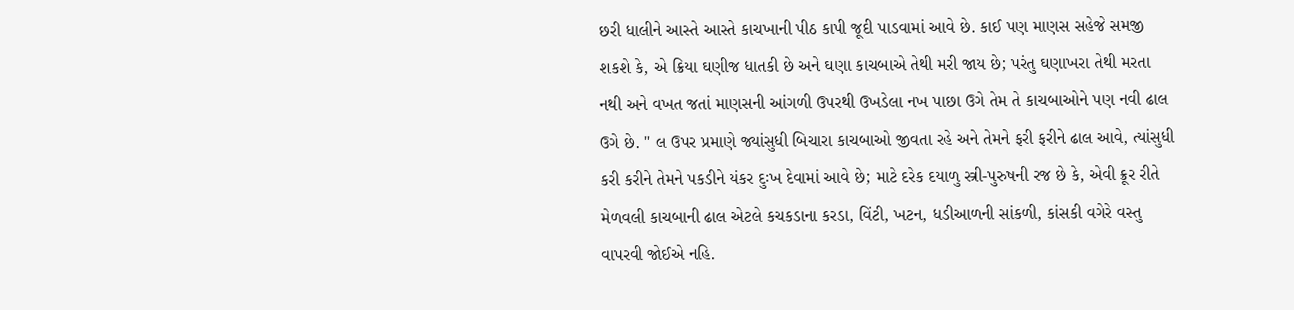છરી ધાલીને આસ્તે આસ્તે કાચખાની પીઠ કાપી જૂદી પાડવામાં આવે છે. કાઈ પણ માણસ સહેજે સમજી શકશે કે, એ ક્રિયા ઘણીજ ધાતકી છે અને ઘણા કાચબાએ તેથી મરી જાય છે; પરંતુ ઘણાખરા તેથી મરતા નથી અને વખત જતાં માણસની આંગળી ઉપરથી ઉખડેલા નખ પાછા ઉગે તેમ તે કાચબાઓને પણ નવી ઢાલ ઉગે છે. " લ ઉપર પ્રમાણે જ્યાંસુધી બિચારા કાચબાઓ જીવતા રહે અને તેમને ફરી ફરીને ઢાલ આવે, ત્યાંસુધી કરી કરીને તેમને પકડીને યંકર દુઃખ દેવામાં આવે છે; માટે દરેક દયાળુ સ્ત્રી-પુરુષની રજ છે કે, એવી ક્રૂર રીતે મેળવલી કાચબાની ઢાલ એટલે કચકડાના કરડા, વિંટી, ખટન, ધડીઆળની સાંકળી, કાંસકી વગેરે વસ્તુ વાપરવી જોઈએ નહિ.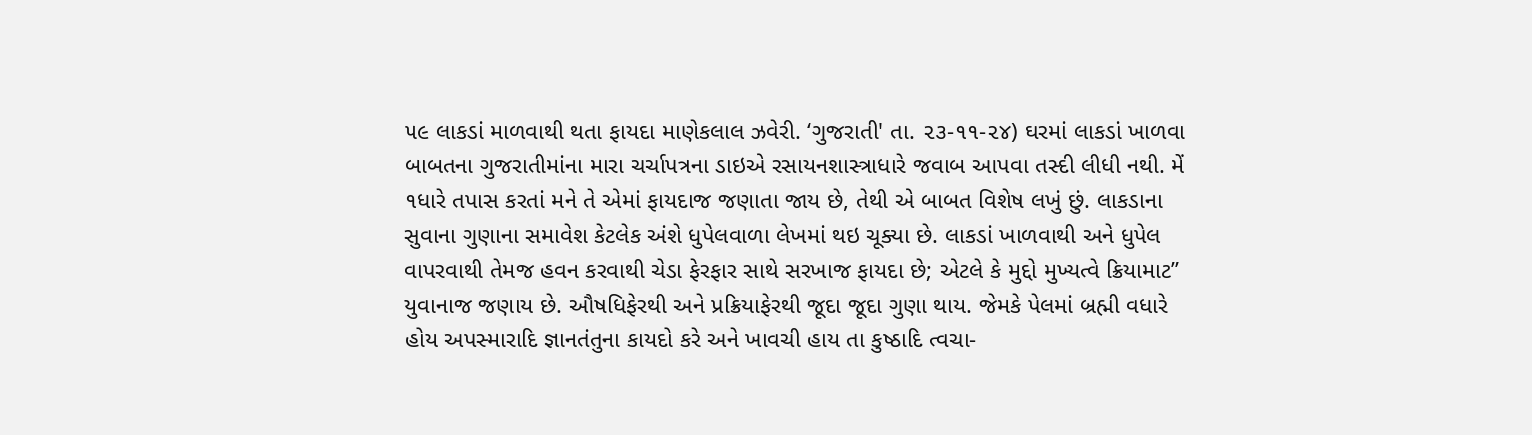૫૯ લાકડાં માળવાથી થતા ફાયદા માણેકલાલ ઝવેરી. ‘ગુજરાતી' તા. ૨૩-૧૧-૨૪) ઘરમાં લાકડાં ખાળવા બાબતના ગુજરાતીમાંના મારા ચર્ચાપત્રના ડાઇએ રસાયનશાસ્ત્રાધારે જવાબ આપવા તસ્દી લીધી નથી. મેં ૧ધારે તપાસ કરતાં મને તે એમાં ફાયદાજ જણાતા જાય છે, તેથી એ બાબત વિશેષ લખું છું. લાકડાના સુવાના ગુણાના સમાવેશ કેટલેક અંશે ધુપેલવાળા લેખમાં થઇ ચૂક્યા છે. લાકડાં ખાળવાથી અને ધુપેલ વાપરવાથી તેમજ હવન કરવાથી ચેડા ફેરફાર સાથે સરખાજ ફાયદા છે; એટલે કે મુદ્દો મુખ્યત્વે ક્રિયામાટ” યુવાનાજ જણાય છે. ઔષધિફેરથી અને પ્રક્રિયાફેરથી જૂદા જૂદા ગુણા થાય. જેમકે પેલમાં બ્રહ્મી વધારે હોય અપસ્મારાદિ જ્ઞાનતંતુના કાયદો કરે અને ખાવચી હાય તા કુષ્ઠાદિ ત્વચા-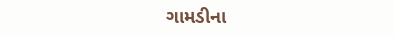ગામડીના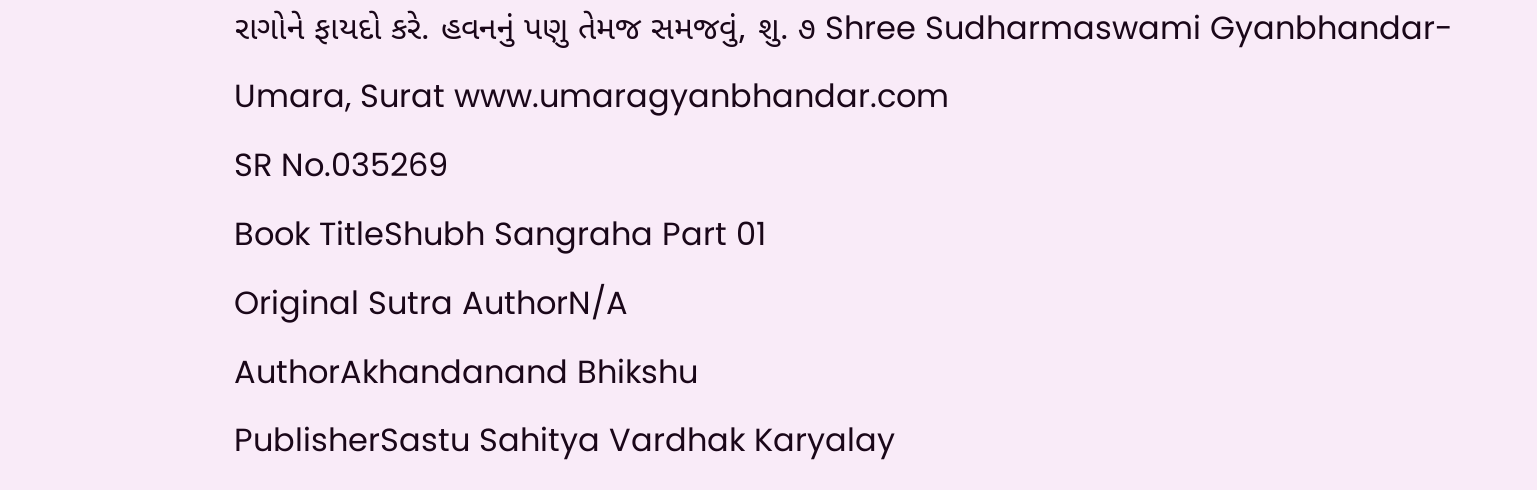રાગોને ફાયદો કરે. હવનનું પણુ તેમજ સમજવું, શુ. ૭ Shree Sudharmaswami Gyanbhandar-Umara, Surat www.umaragyanbhandar.com
SR No.035269
Book TitleShubh Sangraha Part 01
Original Sutra AuthorN/A
AuthorAkhandanand Bhikshu
PublisherSastu Sahitya Vardhak Karyalay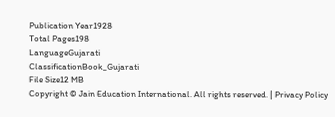Publication Year1928
Total Pages198
LanguageGujarati
ClassificationBook_Gujarati
File Size12 MB
Copyright © Jain Education International. All rights reserved. | Privacy Policy